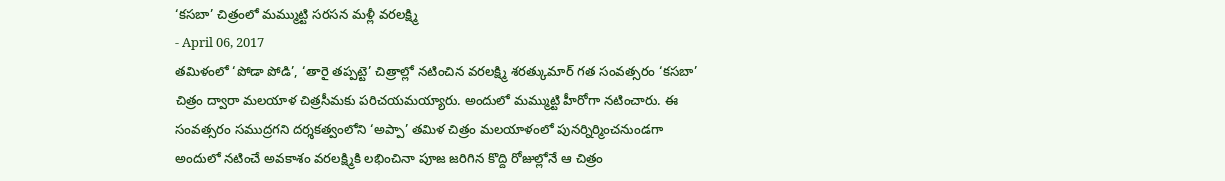‘కసబా’ చిత్రంలో మమ్ముట్టి సరసన మళ్లీ వరలక్ష్మి
- April 06, 2017
తమిళంలో ‘పోడా పోడి’, ‘తారై తప్పట్టె’ చిత్రాల్లో నటించిన వరలక్ష్మి శరత్కుమార్ గత సంవత్సరం ‘కసబా’ చిత్రం ద్వారా మలయాళ చిత్రసీమకు పరిచయమయ్యారు. అందులో మమ్ముట్టి హీరోగా నటించారు. ఈ సంవత్సరం సముద్రగని దర్శకత్వంలోని ‘అప్పా’ తమిళ చిత్రం మలయాళంలో పునర్నిర్మించనుండగా అందులో నటించే అవకాశం వరలక్ష్మికి లభించినా పూజ జరిగిన కొద్ది రోజుల్లోనే ఆ చిత్రం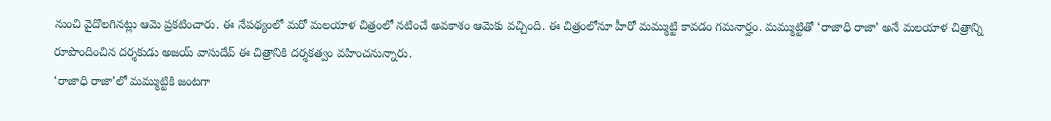నుంచి వైదొలగినట్లు ఆమె ప్రకటించారు. ఈ నేపథ్యంలో మరో మలయాళ చిత్రంలో నటించే అవకాశం ఆమెకు వచ్చింది. ఈ చిత్రంలోనూ హీరో మమ్ముట్టి కావడం గమనార్హం. మమ్ముట్టితో ‘రాజాధి రాజా’ అనే మలయాళ చిత్రాన్ని రూపొందించిన దర్శకుడు అజయ్ వాసుదేవ్ ఈ చిత్రానికి దర్శకత్వం వహించనున్నారు.
‘రాజాధి రాజా’లో మమ్ముట్టికి జంటగా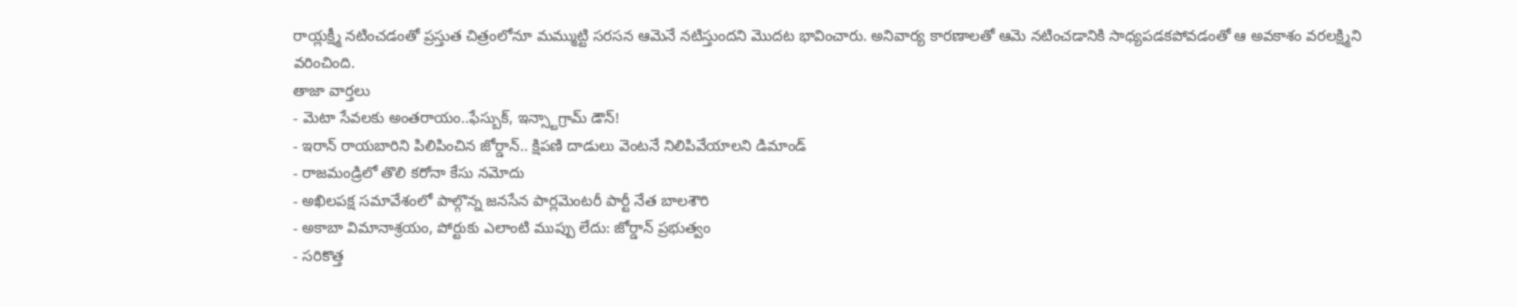రాయ్లక్ష్మీ నటించడంతో ప్రస్తుత చిత్రంలోనూ మమ్ముట్టి సరసన ఆమెనే నటిస్తుందని మొదట భావించారు. అనివార్య కారణాలతో ఆమె నటించడానికి సాధ్యపడకపోవడంతో ఆ అవకాశం వరలక్ష్మిని వరించింది.
తాజా వార్తలు
- మెటా సేవలకు అంతరాయం..ఫేస్బుక్, ఇన్స్టాగ్రామ్ డౌన్!
- ఇరాన్ రాయబారిని పిలిపించిన జోర్డాన్.. క్షిపణి దాడులు వెంటనే నిలిపివేయాలని డిమాండ్
- రాజమండ్రిలో తొలి కరోనా కేసు నమోదు
- అఖిలపక్ష సమావేశంలో పాల్గొన్న జనసేన పార్లమెంటరీ పార్టీ నేత బాలశౌరి
- అకాబా విమానాశ్రయం, పోర్టుకు ఎలాంటి ముప్పు లేదు: జోర్డాన్ ప్రభుత్వం
- సరికొత్త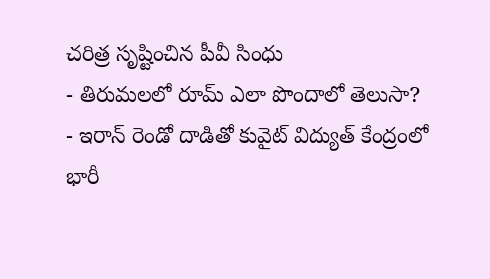చరిత్ర సృష్టించిన పీవీ సింధు
- తిరుమలలో రూమ్ ఎలా పొందాలో తెలుసా?
- ఇరాన్ రెండో దాడితో కువైట్ విద్యుత్ కేంద్రంలో భారీ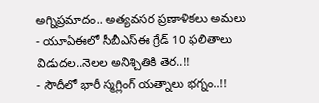అగ్నిప్రమాదం.. అత్యవసర ప్రణాళికలు అమలు
- యూఏఈలో సీబీఎస్ఈ గ్రేడ్ 10 ఫలితాలు విడుదల..నెలల అనిశ్చితికి తెర..!!
- సౌదీలో భారీ స్మగ్లింగ్ యత్నాలు భగ్నం..!!